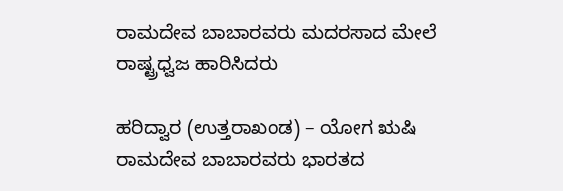ರಾಮದೇವ ಬಾಬಾರವರು ಮದರಸಾದ ಮೇಲೆ ರಾಷ್ಟ್ರಧ್ವಜ ಹಾರಿಸಿದರು

ಹರಿದ್ವಾರ (ಉತ್ತರಾಖಂಡ) – ಯೋಗ ಋಷಿ ರಾಮದೇವ ಬಾಬಾರವರು ಭಾರತದ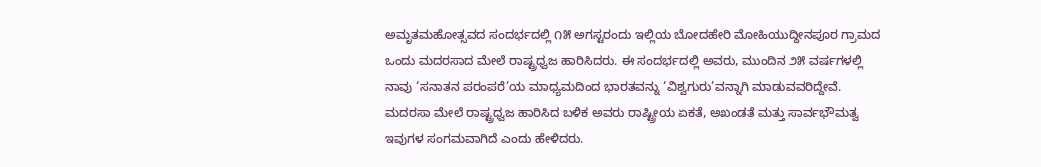ಅಮೃತಮಹೋತ್ಸವದ ಸಂದರ್ಭದಲ್ಲಿ ೧೫ ಅಗಸ್ಟರಂದು ಇಲ್ಲಿಯ ಬೋದಹೇರಿ ಮೋಹಿಯುದ್ದೀನಪೂರ ಗ್ರಾಮದ ಒಂದು ಮದರಸಾದ ಮೇಲೆ ರಾಷ್ಟ್ರಧ್ವಜ ಹಾರಿಸಿದರು. ಈ ಸಂದರ್ಭದಲ್ಲಿ ಅವರು, ಮುಂದಿನ ೨೫ ವರ್ಷಗಳಲ್ಲಿ ನಾವು ‘ಸನಾತನ ಪರಂಪರೆ’ಯ ಮಾಧ್ಯಮದಿಂದ ಭಾರತವನ್ನು ‘ವಿಶ್ವಗುರು’ವನ್ನಾಗಿ ಮಾಡುವವರಿದ್ದೇವೆ. ಮದರಸಾ ಮೇಲೆ ರಾಷ್ಟ್ರಧ್ವಜ ಹಾರಿಸಿದ ಬಳಿಕ ಅವರು ರಾಷ್ಟ್ರೀಯ ಏಕತೆ, ಅಖಂಡತೆ ಮತ್ತು ಸಾರ್ವಭೌಮತ್ವ ಇವುಗಳ ಸಂಗಮವಾಗಿದೆ ಎಂದು ಹೇಳಿದರು.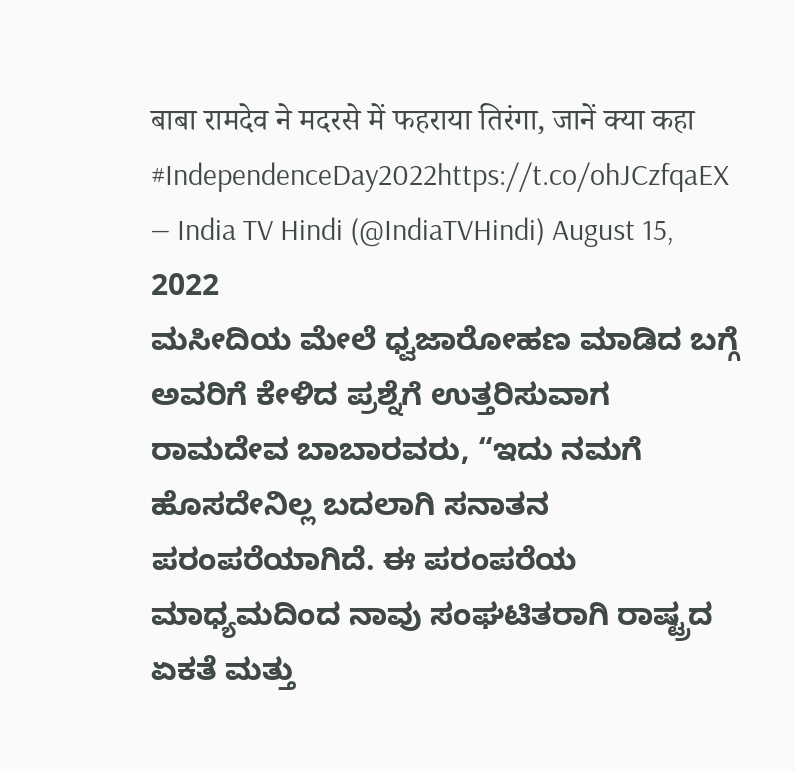बाबा रामदेव ने मदरसे में फहराया तिरंगा, जानें क्या कहा #IndependenceDay2022https://t.co/ohJCzfqaEX
— India TV Hindi (@IndiaTVHindi) August 15, 2022
ಮಸೀದಿಯ ಮೇಲೆ ಧ್ವಜಾರೋಹಣ ಮಾಡಿದ ಬಗ್ಗೆ ಅವರಿಗೆ ಕೇಳಿದ ಪ್ರಶ್ನೆಗೆ ಉತ್ತರಿಸುವಾಗ ರಾಮದೇವ ಬಾಬಾರವರು, “ಇದು ನಮಗೆ ಹೊಸದೇನಿಲ್ಲ ಬದಲಾಗಿ ಸನಾತನ ಪರಂಪರೆಯಾಗಿದೆ. ಈ ಪರಂಪರೆಯ ಮಾಧ್ಯಮದಿಂದ ನಾವು ಸಂಘಟಿತರಾಗಿ ರಾಷ್ಟ್ರದ ಏಕತೆ ಮತ್ತು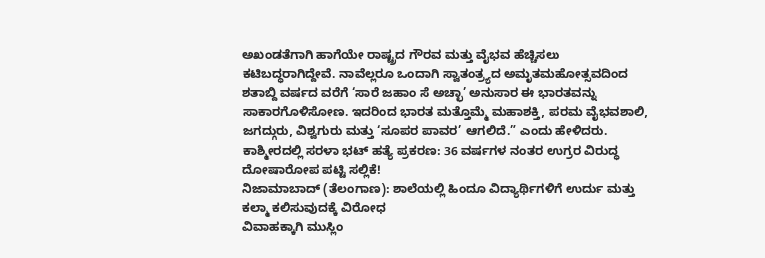ಅಖಂಡತೆಗಾಗಿ ಹಾಗೆಯೇ ರಾಷ್ಟ್ರದ ಗೌರವ ಮತ್ತು ವೈಭವ ಹೆಚ್ಚಿಸಲು ಕಟಿಬದ್ಧರಾಗಿದ್ದೇವೆ. ನಾವೆಲ್ಲರೂ ಒಂದಾಗಿ ಸ್ವಾತಂತ್ರ್ಯದ ಅಮೃತಮಹೋತ್ಸವದಿಂದ ಶತಾಬ್ದಿ ವರ್ಷದ ವರೆಗೆ ‘ಸಾರೆ ಜಹಾಂ ಸೆ ಅಚ್ಛಾ’ ಅನುಸಾರ ಈ ಭಾರತವನ್ನು ಸಾಕಾರಗೊಳಿಸೋಣ. ಇದರಿಂದ ಭಾರತ ಮತ್ತೊಮ್ಮೆ ಮಹಾಶಕ್ತಿ, ಪರಮ ವೈಭವಶಾಲಿ, ಜಗದ್ಗುರು, ವಿಶ್ವಗುರು ಮತ್ತು ‘ಸೂಪರ ಪಾವರ’ ಆಗಲಿದೆ.” ಎಂದು ಹೇಳಿದರು.
ಕಾಶ್ಮೀರದಲ್ಲಿ ಸರಳಾ ಭಟ್ ಹತ್ಯೆ ಪ್ರಕರಣ: 36 ವರ್ಷಗಳ ನಂತರ ಉಗ್ರರ ವಿರುದ್ಧ ದೋಷಾರೋಪ ಪಟ್ಟಿ ಸಲ್ಲಿಕೆ!
ನಿಜಾಮಾಬಾದ್ (ತೆಲಂಗಾಣ): ಶಾಲೆಯಲ್ಲಿ ಹಿಂದೂ ವಿದ್ಯಾರ್ಥಿಗಳಿಗೆ ಉರ್ದು ಮತ್ತು ಕಲ್ಮಾ ಕಲಿಸುವುದಕ್ಕೆ ವಿರೋಧ
ವಿವಾಹಕ್ಕಾಗಿ ಮುಸ್ಲಿಂ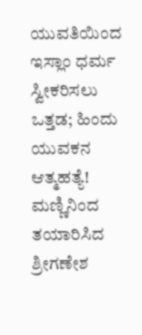ಯುವತಿಯಿಂದ ಇಸ್ಲಾಂ ಧರ್ಮ ಸ್ವೀಕರಿಸಲು ಒತ್ತಡ; ಹಿಂದು ಯುವಕನ ಆತ್ಮಹತ್ಯೆ!
ಮಣ್ಣಿನಿಂದ ತಯಾರಿಸಿದ ಶ್ರೀಗಣೇಶ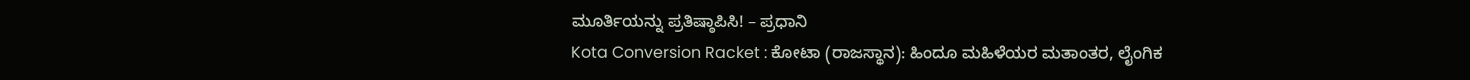ಮೂರ್ತಿಯನ್ನು ಪ್ರತಿಷ್ಠಾಪಿಸಿ! – ಪ್ರಧಾನಿ
Kota Conversion Racket : ಕೋಟಾ (ರಾಜಸ್ಥಾನ): ಹಿಂದೂ ಮಹಿಳೆಯರ ಮತಾಂತರ, ಲೈಂಗಿಕ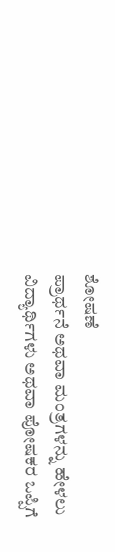ಶೋಷಣೆ
ಪ್ರಾರ್ಥನೆ ಅಥವಾ ಮಂತ್ರಗಳನ್ನು ಹೇಳಲು ವಿದ್ಯಾರ್ಥಿಗಳು ಅಥವಾ ಪೋಷಕರ ಒಪ್ಪಿಗೆ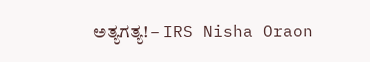ಅತ್ಯಗತ್ಯ! – IRS Nisha Oraon